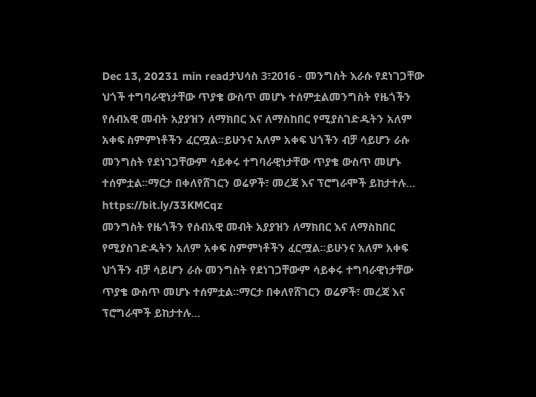Dec 13, 20231 min readታህሳስ 3፣2016 - መንግስት እራሱ የደነገጋቸው ህጎች ተግባራዊነታቸው ጥያቄ ውስጥ መሆኑ ተሰምቷልመንግስት የዜጎችን የሰብአዊ መብት አያያዝን ለማክበር እና ለማስከበር የሚያስገድዱትን አለም አቀፍ ስምምነቶችን ፈርሟል፡፡ይሁንና አለም አቀፍ ህጎችን ብቻ ሳይሆን ራሱ መንግስት የደነገጋቸውም ሳይቀሩ ተግባራዊነታቸው ጥያቄ ውስጥ መሆኑ ተሰምቷል፡፡ማርታ በቀለየሸገርን ወሬዎች፣ መረጃ እና ፕሮግራሞች ይከታተሉ… https://bit.ly/33KMCqz
መንግስት የዜጎችን የሰብአዊ መብት አያያዝን ለማክበር እና ለማስከበር የሚያስገድዱትን አለም አቀፍ ስምምነቶችን ፈርሟል፡፡ይሁንና አለም አቀፍ ህጎችን ብቻ ሳይሆን ራሱ መንግስት የደነገጋቸውም ሳይቀሩ ተግባራዊነታቸው ጥያቄ ውስጥ መሆኑ ተሰምቷል፡፡ማርታ በቀለየሸገርን ወሬዎች፣ መረጃ እና ፕሮግራሞች ይከታተሉ…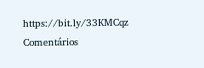https://bit.ly/33KMCqz
Comentários